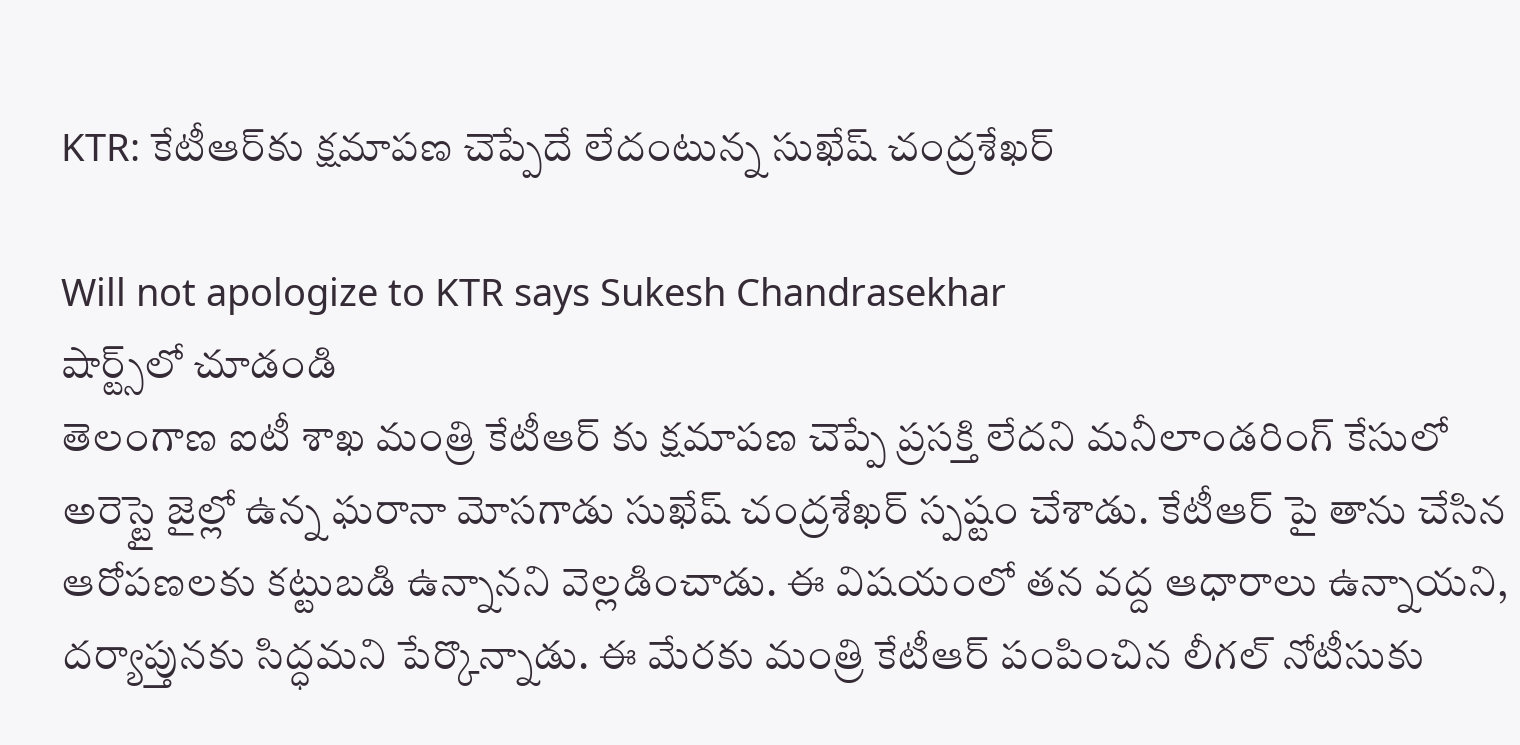KTR: కేటీఆర్‌‌కు క్షమాపణ చెప్పేదే లేదంటున్న సుఖేష్ చంద్రశేఖర్

Will not apologize to KTR says Sukesh Chandrasekhar
షార్ట్స్‌లో చూడండి
తెలంగాణ ఐటీ శాఖ మంత్రి కేటీఆర్ కు క్షమాపణ చెప్పే ప్రసక్తి లేదని మనీలాండరింగ్ కేసులో అరెస్టై జైల్లో ఉన్న ఘరానా మోసగాడు సుఖేష్ చంద్రశేఖర్ స్పష్టం చేశాడు. కేటీఆర్‌‌ పై తాను చేసిన ఆరోపణలకు కట్టుబడి ఉన్నానని వెల్లడించాడు. ఈ విషయంలో తన వద్ద ఆధారాలు ఉన్నాయని, దర్యాప్తునకు సిద్ధమని పేర్కొన్నాడు. ఈ మేరకు మంత్రి కేటీఆర్ పంపించిన లీగల్ నోటీసుకు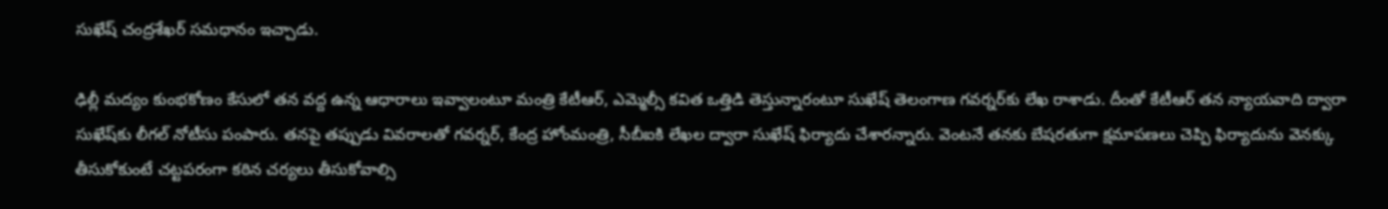సుఖేష్ చంద్రశేఖర్ సమధానం ఇచ్చాడు.

ఢిల్లీ మద్యం కుంభకోణం కేసులో తన వద్ద ఉన్న ఆధారాలు ఇవ్వాలంటూ మంత్రి కేటీఆర్, ఎమ్మెల్సీ కవిత ఒత్తిడి తెస్తున్నారంటూ సుఖేష్ తెలంగాణ గవర్నర్‌‌కు లేఖ రాశాడు. దీంతో కేటీఆర్ తన న్యాయవాది ద్వారా సుఖేష్‌కు లీగల్‌ నోటీసు పంపారు. తనపై తప్పుడు వివరాలతో గవర్నర్, కేంద్ర హోంమంత్రి, సీబీఐకి లేఖల ద్వారా సుఖేష్ ఫిర్యాదు చేశారన్నారు. వెంటనే తనకు బేషరతుగా క్షమాపణలు చెప్పి ఫిర్యాదును వెనక్కు తీసుకోకుంటే చట్టపరంగా కఠిన చర్యలు తీసుకోవాల్సి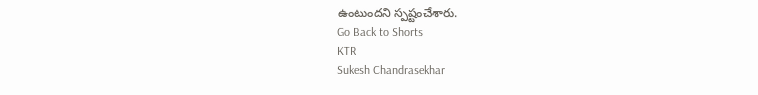ఉంటుందని స్పష్టంచేశారు.
Go Back to Shorts
KTR
Sukesh Chandrasekhar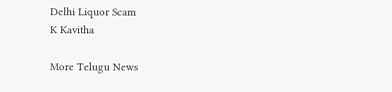Delhi Liquor Scam
K Kavitha

More Telugu News